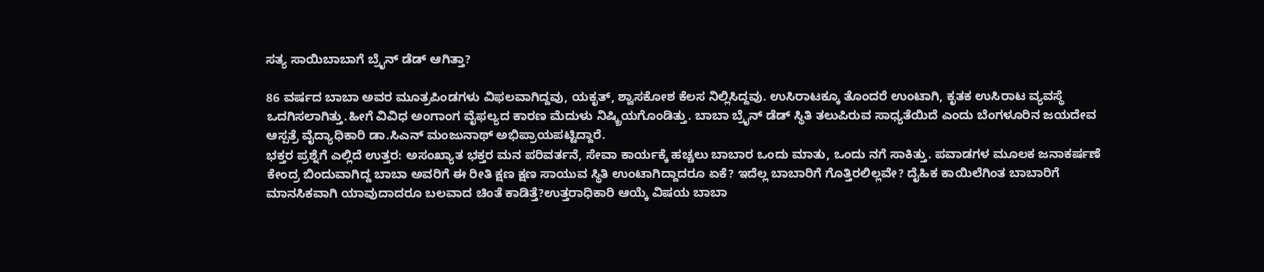ಸತ್ಯ ಸಾಯಿಬಾಬಾಗೆ ಬ್ರೈನ್ ಡೆಡ್ ಆಗಿತ್ತಾ?

86 ವರ್ಷದ ಬಾಬಾ ಅವರ ಮೂತ್ರಪಿಂಡಗಳು ವಿಫಲವಾಗಿದ್ದವು, ಯಕೃತ್, ಶ್ವಾಸಕೋಶ ಕೆಲಸ ನಿಲ್ಲಿಸಿದ್ದವು. ಉಸಿರಾಟಕ್ಕೂ ತೊಂದರೆ ಉಂಟಾಗಿ, ಕೃತಕ ಉಸಿರಾಟ ವ್ಯವಸ್ಥೆ ಒದಗಿಸಲಾಗಿತ್ತು.ಹೀಗೆ ವಿವಿಧ ಅಂಗಾಂಗ ವೈಫಲ್ಯದ ಕಾರಣ ಮೆದುಳು ನಿಷ್ಕ್ರಿಯಗೊಂಡಿತ್ತು. ಬಾಬಾ ಬ್ರೈನ್ ಡೆಡ್ ಸ್ಥಿತಿ ತಲುಪಿರುವ ಸಾಧ್ಯತೆಯಿದೆ ಎಂದು ಬೆಂಗಳೂರಿನ ಜಯದೇವ ಆಸ್ಪತ್ರೆ ವೈದ್ಯಾಧಿಕಾರಿ ಡಾ.ಸಿಎನ್ ಮಂಜುನಾಥ್ ಅಭಿಪ್ರಾಯಪಟ್ಟಿದ್ದಾರೆ.
ಭಕ್ತರ ಪ್ರಶ್ನೆಗೆ ಎಲ್ಲಿದೆ ಉತ್ತರ: ಅಸಂಖ್ಯಾತ ಭಕ್ತರ ಮನ ಪರಿವರ್ತನೆ, ಸೇವಾ ಕಾರ್ಯಕ್ಕೆ ಹಚ್ಚಲು ಬಾಬಾರ ಒಂದು ಮಾತು, ಒಂದು ನಗೆ ಸಾಕಿತ್ತು. ಪವಾಡಗಳ ಮೂಲಕ ಜನಾಕರ್ಷಣೆ ಕೇಂದ್ರ ಬಿಂದುವಾಗಿದ್ದ ಬಾಬಾ ಅವರಿಗೆ ಈ ರೀತಿ ಕ್ಷಣ ಕ್ಷಣ ಸಾಯುವ ಸ್ಥಿತಿ ಉಂಟಾಗಿದ್ದಾದರೂ ಏಕೆ? ಇದೆಲ್ಲ ಬಾಬಾರಿಗೆ ಗೊತ್ತಿರಲಿಲ್ಲವೇ? ದೈಹಿಕ ಕಾಯಿಲೆಗಿಂತ ಬಾಬಾರಿಗೆ ಮಾನಸಿಕವಾಗಿ ಯಾವುದಾದರೂ ಬಲವಾದ ಚಿಂತೆ ಕಾಡಿತ್ತೆ?ಉತ್ತರಾಧಿಕಾರಿ ಆಯ್ಕೆ ವಿಷಯ ಬಾಬಾ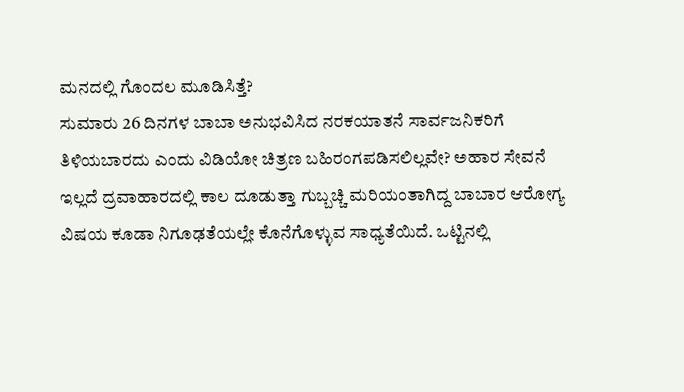ಮನದಲ್ಲಿ ಗೊಂದಲ ಮೂಡಿಸಿತ್ತೆ?
ಸುಮಾರು 26 ದಿನಗಳ ಬಾಬಾ ಅನುಭವಿಸಿದ ನರಕಯಾತನೆ ಸಾರ್ವಜನಿಕರಿಗೆ ತಿಳಿಯಬಾರದು ಎಂದು ವಿಡಿಯೋ ಚಿತ್ರಣ ಬಹಿರಂಗಪಡಿಸಲಿಲ್ಲವೇ? ಅಹಾರ ಸೇವನೆ ಇಲ್ಲದೆ ದ್ರವಾಹಾರದಲ್ಲಿ ಕಾಲ ದೂಡುತ್ತಾ ಗುಬ್ಬಚ್ಚಿ ಮರಿಯಂತಾಗಿದ್ದ ಬಾಬಾರ ಆರೋಗ್ಯ ವಿಷಯ ಕೂಡಾ ನಿಗೂಢತೆಯಲ್ಲೇ ಕೊನೆಗೊಳ್ಳುವ ಸಾಧ್ಯತೆಯಿದೆ. ಒಟ್ಟಿನಲ್ಲಿ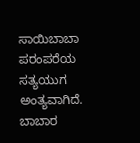ಸಾಯಿಬಾಬಾ ಪರಂಪರೆಯ ಸತ್ಯಯುಗ ಅಂತ್ಯವಾಗಿದೆ. ಬಾಬಾರ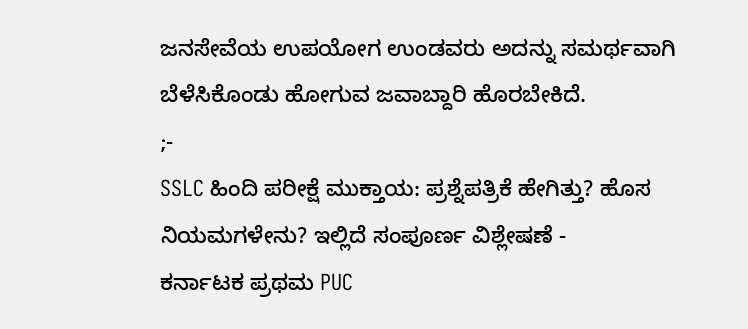ಜನಸೇವೆಯ ಉಪಯೋಗ ಉಂಡವರು ಅದನ್ನು ಸಮರ್ಥವಾಗಿ ಬೆಳೆಸಿಕೊಂಡು ಹೋಗುವ ಜವಾಬ್ದಾರಿ ಹೊರಬೇಕಿದೆ.
;-
SSLC ಹಿಂದಿ ಪರೀಕ್ಷೆ ಮುಕ್ತಾಯ: ಪ್ರಶ್ನೆಪತ್ರಿಕೆ ಹೇಗಿತ್ತು? ಹೊಸ ನಿಯಮಗಳೇನು? ಇಲ್ಲಿದೆ ಸಂಪೂರ್ಣ ವಿಶ್ಲೇಷಣೆ -
ಕರ್ನಾಟಕ ಪ್ರಥಮ PUC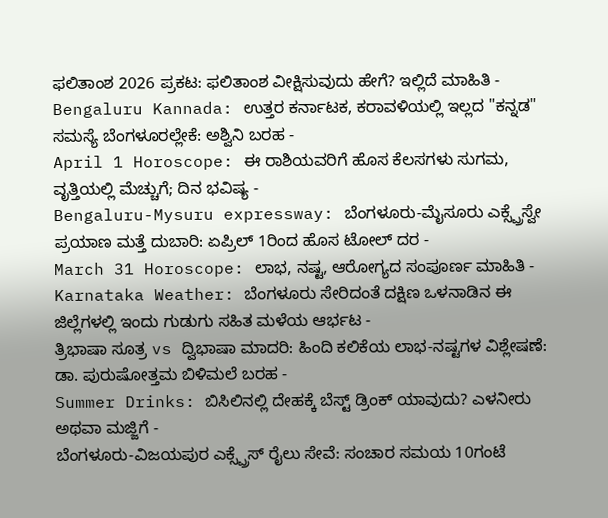ಫಲಿತಾಂಶ 2026 ಪ್ರಕಟ: ಫಲಿತಾಂಶ ವೀಕ್ಷಿಸುವುದು ಹೇಗೆ? ಇಲ್ಲಿದೆ ಮಾಹಿತಿ -
Bengaluru Kannada: ಉತ್ತರ ಕರ್ನಾಟಕ, ಕರಾವಳಿಯಲ್ಲಿ ಇಲ್ಲದ "ಕನ್ನಡ" ಸಮಸ್ಯೆ ಬೆಂಗಳೂರಲ್ಲೇಕೆ: ಅಶ್ವಿನಿ ಬರಹ -
April 1 Horoscope: ಈ ರಾಶಿಯವರಿಗೆ ಹೊಸ ಕೆಲಸಗಳು ಸುಗಮ, ವೃತ್ತಿಯಲ್ಲಿ ಮೆಚ್ಚುಗೆ; ದಿನ ಭವಿಷ್ಯ -
Bengaluru-Mysuru expressway: ಬೆಂಗಳೂರು-ಮೈಸೂರು ಎಕ್ಸ್ಪ್ರೆಸ್ವೇ ಪ್ರಯಾಣ ಮತ್ತೆ ದುಬಾರಿ: ಏಪ್ರಿಲ್ 1ರಿಂದ ಹೊಸ ಟೋಲ್ ದರ -
March 31 Horoscope: ಲಾಭ, ನಷ್ಟ, ಆರೋಗ್ಯದ ಸಂಪೂರ್ಣ ಮಾಹಿತಿ -
Karnataka Weather: ಬೆಂಗಳೂರು ಸೇರಿದಂತೆ ದಕ್ಷಿಣ ಒಳನಾಡಿನ ಈ ಜಿಲ್ಲೆಗಳಲ್ಲಿ ಇಂದು ಗುಡುಗು ಸಹಿತ ಮಳೆಯ ಆರ್ಭಟ -
ತ್ರಿಭಾಷಾ ಸೂತ್ರ vs ದ್ವಿಭಾಷಾ ಮಾದರಿ: ಹಿಂದಿ ಕಲಿಕೆಯ ಲಾಭ-ನಷ್ಟಗಳ ವಿಶ್ಲೇಷಣೆ: ಡಾ. ಪುರುಷೋತ್ತಮ ಬಿಳಿಮಲೆ ಬರಹ -
Summer Drinks: ಬಿಸಿಲಿನಲ್ಲಿ ದೇಹಕ್ಕೆ ಬೆಸ್ಟ್ ಡ್ರಿಂಕ್ ಯಾವುದು? ಎಳನೀರು ಅಥವಾ ಮಜ್ಜಿಗೆ -
ಬೆಂಗಳೂರು-ವಿಜಯಪುರ ಎಕ್ಸ್ಪ್ರೆಸ್ ರೈಲು ಸೇವೆ: ಸಂಚಾರ ಸಮಯ 10ಗಂಟೆ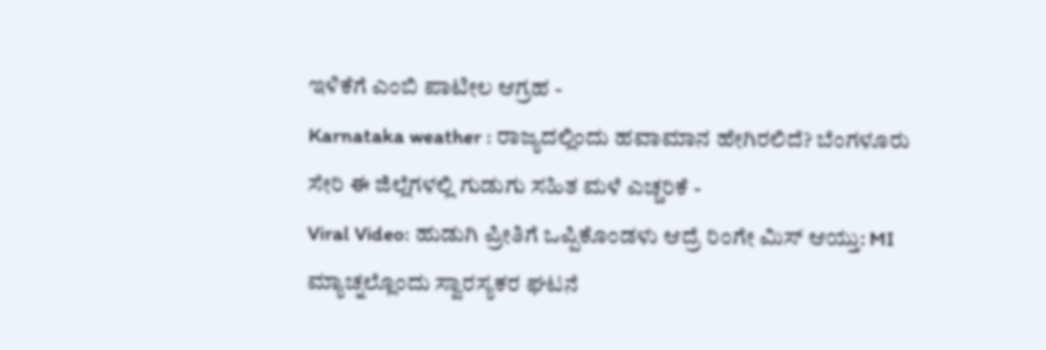ಇಳಿಕೆಗೆ ಎಂಬಿ ಪಾಟೀಲ ಆಗ್ರಹ -
Karnataka weather : ರಾಜ್ಯದಲ್ಲಿಂದು ಹವಾಮಾನ ಹೇಗಿರಲಿದೆ? ಬೆಂಗಳೂರು ಸೇರಿ ಈ ಜಿಲ್ಲೆಗಳಲ್ಲಿ ಗುಡುಗು ಸಹಿತ ಮಳೆ ಎಚ್ಚರಿಕೆ -
Viral Video: ಹುಡುಗಿ ಪ್ರೀತಿಗೆ ಒಪ್ಪಿಕೊಂಡಳು ಆದ್ರೆ ರಿಂಗೇ ಮಿಸ್ ಆಯ್ತು: MI ಮ್ಯಾಚ್ನಲ್ಲೊಂದು ಸ್ವಾರಸ್ಯಕರ ಘಟನೆ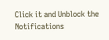Click it and Unblock the Notifications